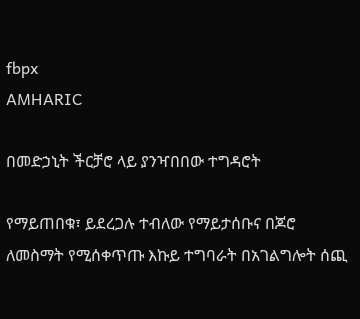fbpx
AMHARIC

በመድኃኒት ችርቻሮ ላይ ያንዣበበው ተግዳሮት

የማይጠበቁ፣ ይደረጋሉ ተብለው የማይታሰቡና በጆሮ ለመስማት የሚሰቀጥጡ እኩይ ተግባራት በአገልግሎት ሰጪ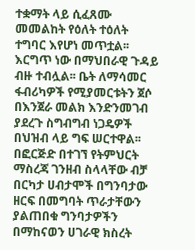ተቋማት ላይ ሲፈጸሙ መመልከት የዕለት ተዕለት ተግባር እየሆነ መጥቷል፡፡ እርግጥ ነው በማህበራዊ ጉዳይ ብዙ ተብሏል፡፡ ቤት ለማሳመር ፋብሪካዎች የሚያመርቱትን ጀሶ በእንጀራ መልክ እንድንመገብ ያደረጉ ስግብግብ ነጋዴዎች በህዝብ ላይ ግፍ ሠርተዋል፡፡ በፎርጅድ በተገኘ የትምህርት ማስረጃ ገንዘብ ስላላቸው ብቻ በርካታ ሀብታሞች በግንባታው ዘርፍ በመግባት ጥራታቸውን ያልጠበቁ ግንባታዎችን በማከናወን ሀገራዊ ክስረት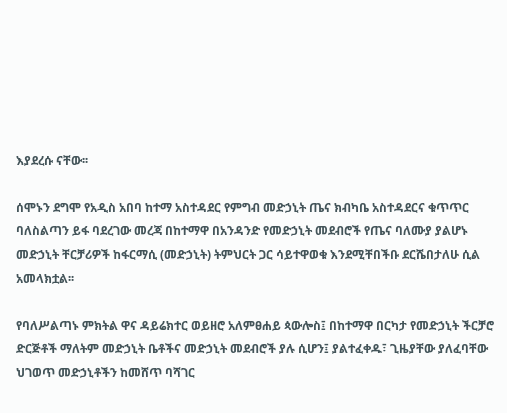እያደረሱ ናቸው፡፡

ሰሞኑን ደግሞ የአዲስ አበባ ከተማ አስተዳደር የምግብ መድኃኒት ጤና ክብካቤ አስተዳደርና ቁጥጥር ባለስልጣን ይፋ ባደረገው መረጃ በከተማዋ በአንዳንድ የመድኃኒት መደብሮች የጤና ባለሙያ ያልሆኑ መድኃኒት ቸርቻሪዎች ከፋርማሲ (መድኃኒት) ትምህርት ጋር ሳይተዋወቁ እንደሚቸበችቡ ደርሼበታለሁ ሲል አመላክቷል፡፡

የባለሥልጣኑ ምክትል ዋና ዳይሬክተር ወይዘሮ አለምፀሐይ ጳውሎስ፤ በከተማዋ በርካታ የመድኃኒት ችርቻሮ ድርጅቶች ማለትም መድኃኒት ቤቶችና መድኃኒት መደብሮች ያሉ ሲሆን፤ ያልተፈቀዱ፣ ጊዜያቸው ያለፈባቸው ህገወጥ መድኃኒቶችን ከመሸጥ ባሻገር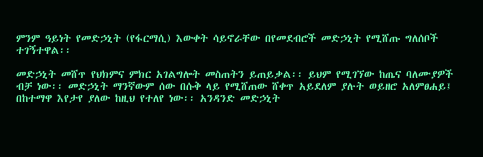ምንም ዓይነት የመድኃኒት (የፋርማሲ) እውቀት ሳይኖራቸው በየመደብሮች መድኃኒት የሚሸጡ ግለሰቦች ተገኝተዋል፡፡

መድኃኒት መሸጥ የህክምና ምክር አገልግሎት መስጠትን ይጠይቃል፡፡ ይህም የሚገኘው ከጤና ባለሙያዎች ብቻ ነው፡፡ መድኃኒት ማንኛውም ሰው በሱቅ ላይ የሚሸጠው ሸቀጥ አይደለም ያሉት ወይዘሮ አለምፀሐይ፤ በከተማዋ እየታየ ያለው ከዚህ የተለየ ነው፡፡ አንዳንድ መድኃኒት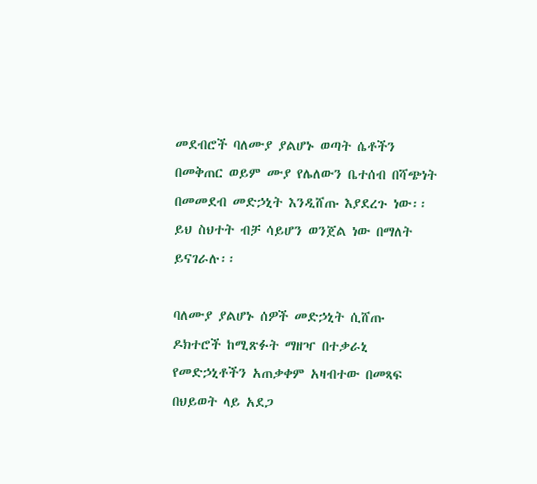መደብሮች ባለሙያ ያልሆኑ ወጣት ሴቶችን በመቅጠር ወይም ሙያ የሌለውን ቤተሰብ በሻጭነት በመመደብ መድኃኒት እንዲሸጡ እያደረጉ ነው፡፡ ይህ ስህተት ብቻ ሳይሆን ወንጀል ነው በማለት ይናገራሉ፡፡

ባለሙያ ያልሆኑ ሰዎች መድኃኒት ሲሸጡ ዶክተሮች ከሚጽፉት ማዘዣ በተቃራኒ የመድኃኒቶችን አጠቃቀም አዛብተው በመጻፍ በህይወት ላይ አደጋ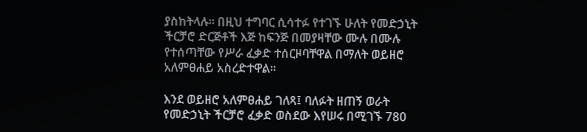ያስከትላሉ፡፡ በዚህ ተግባር ሲሳተፉ የተገኙ ሁለት የመድኃኒት ችርቻሮ ድርጅቶች እጅ ከፍንጅ በመያዛቸው ሙሉ በሙሉ የተሰጣቸው የሥራ ፈቃድ ተሰርዞባቸዋል በማለት ወይዘሮ አለምፀሐይ አስረድተዋል፡፡

እንደ ወይዘሮ አለምፀሐይ ገለጻ፤ ባለፉት ዘጠኝ ወራት የመድኃኒት ችርቻሮ ፈቃድ ወስደው እየሠሩ በሚገኙ 780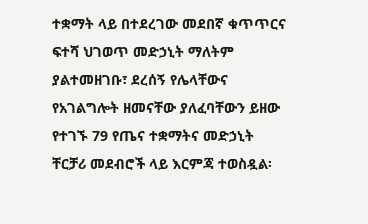ተቋማት ላይ በተደረገው መደበኛ ቁጥጥርና ፍተሻ ህገወጥ መድኃኒት ማለትም ያልተመዘገቡ፣ ደረሰኝ የሌላቸውና የአገልግሎት ዘመናቸው ያለፈባቸውን ይዘው የተገኙ 79 የጤና ተቋማትና መድኃኒት ቸርቻሪ መደብሮች ላይ እርምጃ ተወስዷል፡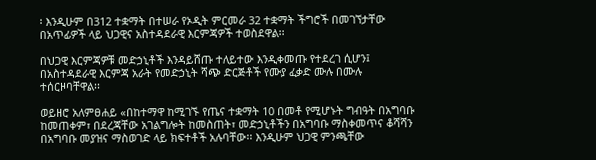፡ እንዲሁም በ312 ተቋማት በተሠራ የኦዲት ምርመራ 32 ተቋማት ችግሮች በመገኘታቸው በአጥፊዎች ላይ ህጋዊና አስተዳደራዊ እርምጃዎች ተወስደዋል፡፡

በህጋዊ እርምጃዎቹ መድኃኒቶች እንዳይሸጡ ተለይተው እንዲቀመጡ የተደረገ ሲሆን፤ በአስተዳደራዊ እርምጃ አራት የመድኃኒት ሻጭ ድርጅቶች የሙያ ፈቃድ ሙሉ በሙሉ ተሰርዞባቸዋል፡፡

ወይዘሮ አለምፀሐይ «በከተማዋ ከሚገኙ የጤና ተቋማት 10 በመቶ የሚሆኑት ግብዓት በአግባቡ ከመጠቀም፣ በደረጃቸው አገልግሎት ከመስጠት፣ መድኃኒቶችን በአግባቡ ማስቀመጥና ቆሻሻን በአግባቡ መያዝና ማስወገድ ላይ ክፍተቶች አሉባቸው፡፡ እንዲሁም ህጋዊ ምንጫቸው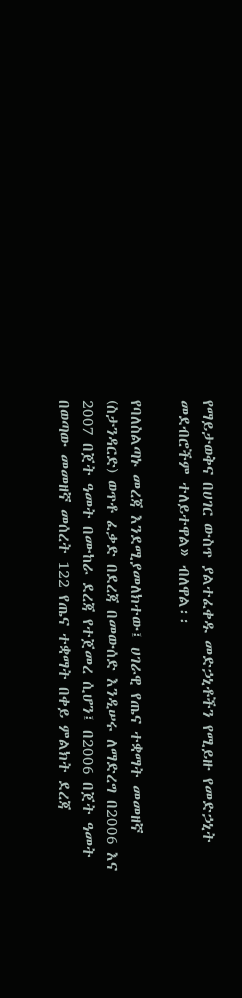የማይታወቅና በሀገር ውስጥ ያልተፈቀዱ መድኃኒቶችን የሚይዙ የመድኃኒት መደብሮችም ተለይተዋል» ብለዋል፡፡

የባለስልጣኑ መረጃ እንደሚያመለክተው፤ ሀገራዊ የጤና ተቋማት መመዘኛ (ስታንዳርድ) ወጥቶ ፈቃድ በደረጃ በመውሰድ እንዲሠሩ ለማድረግ በ2006 እና 2007 በጀት ዓመት በሙከራ ደረጃ የተጀመረ ሲሆን፤ በ2006 በጀት ዓመት በወጣው መመዘኛ መሰረት 122 የጤና ተቋማት በቀይ ምልክት ደረጃ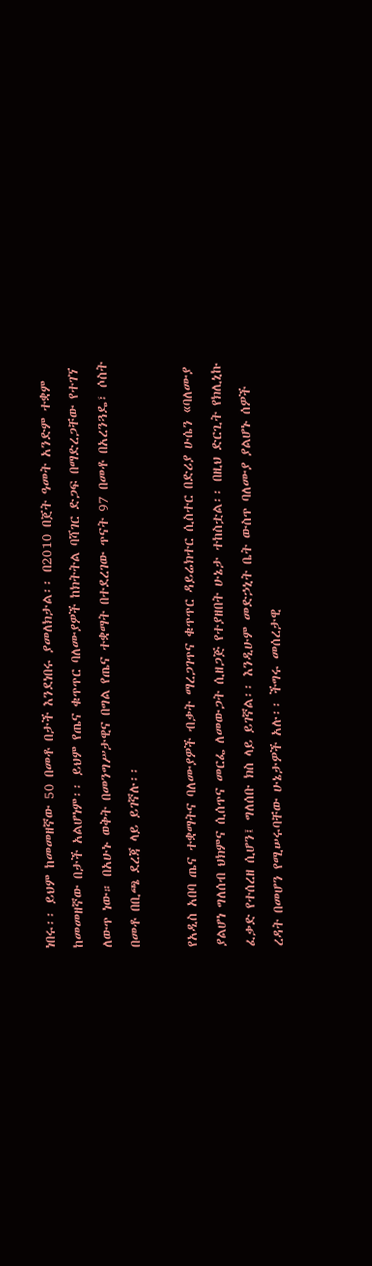ነበሩ፡፡ ይህም ከመመዘኛው 50 በመቶ በታች እንደነበሩ ያመለክታል፡፡ በ2010 በጀት ዓመት አንድም ተቋም ከመመዘኛው በታች አልሆነም፡፡ ይህም የጤና ቁጥጥር ባለሙያዎች ከክትትል ባሻገር ድጋፍ በማድረጋቸው የተገኘ ለውጥ ነው። በአሁኑ ወቅት በመንግሥታዊና በግል የጤና ተቋማት በተደረገው ጥናት 97 በመቶ በአረንጓዴ፣ ሶስት በመቶ በቢጫ ደረጃ ላይ ይገኛሉ፡፡

የአዲስ አበባ ጤና ተቋማትና ባለሙያዎች ብቃት ማረጋገጥና ቁጥጥር ዳይሬክተር ሲስተር በድሪያ ሁሴን «ባለሙያ ያልሆነ ግለሰብ ህክምና ሲሰጥና መርፌ ለመውጋት ሲዘጋጅ የተያዘበት ሁኔታ ተከስቷል፡፡ በዚህ ድርጊት የክሊኒኩ ፈቃድ የተሰረዘ ሲሆን፤ ግለሰቡ ክስ ላይ ይገኛል፡፡ እንዲሁም መድኃኒት ቤት ውስጥ ባለሙያ ያልሆኑ ሰዎች ረዳት በመሆን የሚሠሩባቸው ሁኔታዎች አሉ፡፡ ችግሩ መሰረታዊ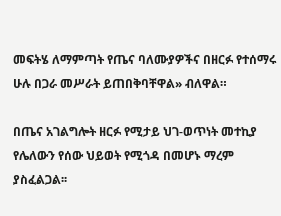መፍትሄ ለማምጣት የጤና ባለሙያዎችና በዘርፉ የተሰማሩ ሁሉ በጋራ መሥራት ይጠበቅባቸዋል» ብለዋል።

በጤና አገልግሎት ዘርፉ የሚታይ ህገ-ወጥነት መተኪያ የሌለውን የሰው ህይወት የሚጎዳ በመሆኑ ማረም ያስፈልጋል፡፡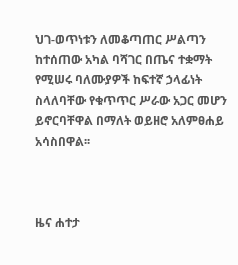ህገ-ወጥነቱን ለመቆጣጠር ሥልጣን ከተሰጠው አካል ባሻገር በጤና ተቋማት የሚሠሩ ባለሙያዎች ከፍተኛ ኃላፊነት ስላለባቸው የቁጥጥር ሥራው አጋር መሆን ይኖርባቸዋል በማለት ወይዘሮ አለምፀሐይ አሳስበዋል፡፡



ዜና ሐተታ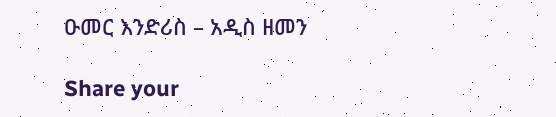ዑመር እንድሪስ – አዲስ ዘመን

Share your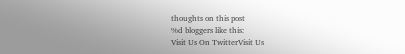thoughts on this post
%d bloggers like this:
Visit Us On TwitterVisit Us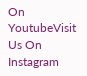On YoutubeVisit Us On Instagram